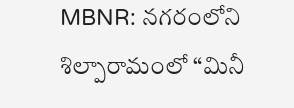MBNR: నగరంలోని శిల్పారామంలో “మినీ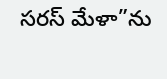సరస్ మేళా”ను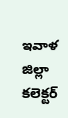ఇవాళ జిల్లా కలెక్టర్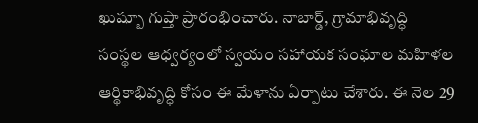ఖుష్బూ గుప్తా ప్రారంభించారు. నాబార్డ్, గ్రామాభివృద్ధి సంస్థల ఆధ్వర్యంలో స్వయం సహాయక సంఘాల మహిళల ఆర్థికాభివృద్ధి కోసం ఈ మేళాను ఏర్పాటు చేశారు. ఈ నెల 29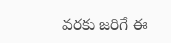వరకు జరిగే ఈ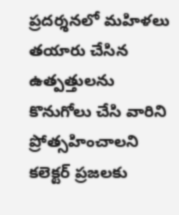ప్రదర్శనలో మహిళలు తయారు చేసిన ఉత్పత్తులను కొనుగోలు చేసి వారిని ప్రోత్సహించాలని కలెక్టర్ ప్రజలకు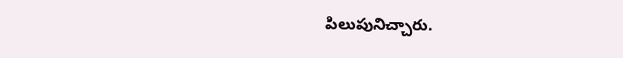పిలుపునిచ్చారు.